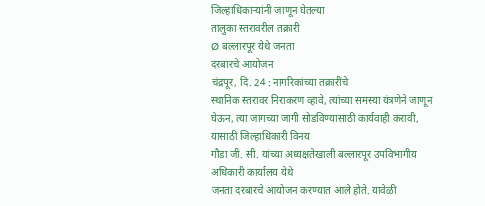जिल्हाधिकाऱ्यांनी जाणून घेतल्या
तालुका स्तरावरील तक्रारी
Ø बल्लारपूर येथे जनता
दरबारचे आयोजन
चंद्रपूर, दि. 24 : नागरिकांच्या तक्रारींचे
स्थानिक स्तरावर निराकरण व्हावे, त्यांच्या समस्या यंत्रणेने जाणून घेऊन, त्या जागच्या जागी सोडविण्यासाठी कार्यवाही करावी, यासाठी जिल्हाधिकारी विनय
गौडा जी. सी. यांच्या अध्यक्षतेखाली बल्लारपूर उपविभागीय अधिकारी कार्यालय येथे
जनता दरबारचे आयोजन करण्यात आले होते. यावेळी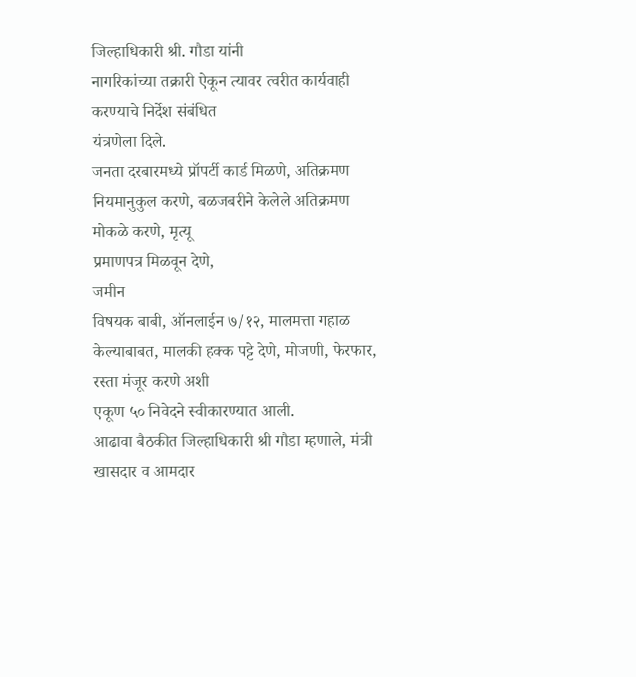जिल्हाधिकारी श्री. गौडा यांनी
नागरिकांच्या तक्रारी ऐकून त्यावर त्वरीत कार्यवाही करण्याचे निर्देश संबंधित
यंत्रणेला दिले.
जनता दरबारमध्ये प्रॉपर्टी कार्ड मिळणे, अतिक्रमण नियमानुकुल करणे, बळजबरीने केलेले अतिक्रमण
मोकळे करणे, मृत्यू
प्रमाणपत्र मिळवून देणे,
जमीन
विषयक बाबी, ऑनलाईन ७/१२, मालमत्ता गहाळ केल्याबाबत, मालकी हक्क पट्टे देणे, मोजणी, फेरफार, रस्ता मंजूर करणे अशी
एकूण ५० निवेदने स्वीकारण्यात आली.
आढावा बैठकीत जिल्हाधिकारी श्री गौडा म्हणाले, मंत्री खासदार व आमदार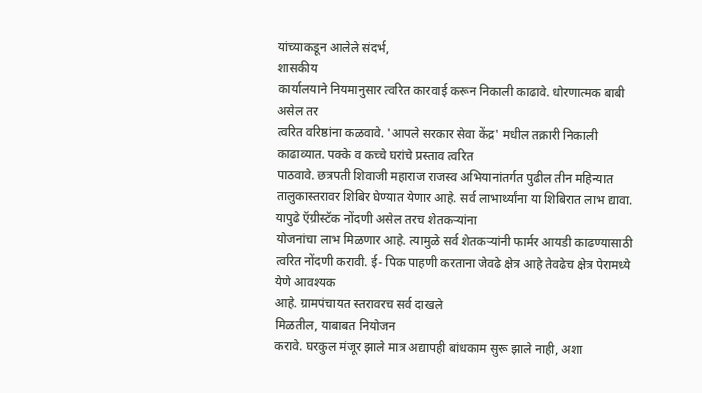यांच्याकडून आलेले संदर्भ,
शासकीय
कार्यालयाने नियमानुसार त्वरित कारवाई करून निकाली काढावे. धोरणात्मक बाबी असेल तर
त्वरित वरिष्ठांना कळवावे. 'आपले सरकार सेवा केंद्र' मधील तक्रारी निकाली काढाव्यात. पक्के व कच्चे घरांचे प्रस्ताव त्वरित
पाठवावे. छत्रपती शिवाजी महाराज राजस्व अभियानांतर्गत पुढील तीन महिन्यात
तालुकास्तरावर शिबिर घेण्यात येणार आहे. सर्व लाभार्थ्यांना या शिबिरात लाभ द्यावा.
यापुढे ऍग्रीस्टॅक नोंदणी असेल तरच शेतकऱ्यांना
योजनांचा लाभ मिळणार आहे. त्यामुळे सर्व शेतकऱ्यांनी फार्मर आयडी काढण्यासाठी
त्वरित नोंदणी करावी. ई- पिक पाहणी करताना जेवढे क्षेत्र आहे तेवढेच क्षेत्र पेरामध्ये येणे आवश्यक
आहे. ग्रामपंचायत स्तरावरच सर्व दाखले
मिळतील, याबाबत नियोजन
करावे. घरकुल मंजूर झाले मात्र अद्यापही बांधकाम सुरू झाले नाही, अशा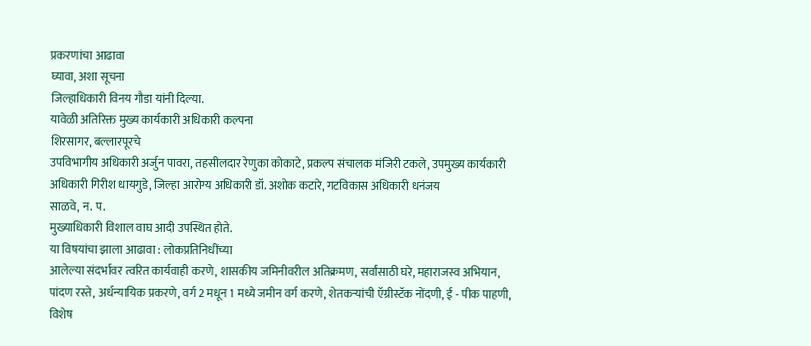प्रकरणांचा आढावा
घ्यावा, अशा सूचना
जिल्हाधिकारी विनय गौडा यांनी दिल्या.
यावेळी अतिरिक्त मुख्य कार्यकारी अधिकारी कल्पना
शिरसागर, बल्लारपूरचे
उपविभागीय अधिकारी अर्जुन पावरा, तहसीलदार रेणुका कोकाटे, प्रकल्प संचालक मंजिरी टकले, उपमुख्य कार्यकारी अधिकारी गिरीश धायगुडे, जिल्हा आरोग्य अधिकारी डॉ. अशोक कटारे, गटविकास अधिकारी धनंजय
साळवे, न. प.
मुख्याधिकारी विशाल वाघ आदी उपस्थित होते.
या विषयांचा झाला आढावा : लोकप्रतिनिधींच्या
आलेल्या संदर्भावर त्वरित कार्यवाही करणे, शासकीय जमिनीवरील अतिक्रमण, सर्वांसाठी घरे, महाराजस्व अभियान, पांदण रस्ते, अर्धन्यायिक प्रकरणे, वर्ग 2 मधून 1 मध्ये जमीन वर्ग करणे, शेतकऱ्यांची ऍग्रीस्टॅक नोंदणी, ई - पीक पाहणी, विशेष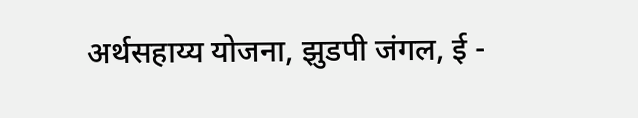अर्थसहाय्य योजना, झुडपी जंगल, ई -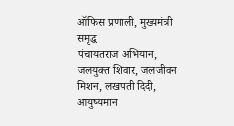ऑफिस प्रणाली, मुख्यमंत्री समृद्ध
पंचायतराज अभियान, जलयुक्त शिवार, जलजीवन मिशन, लखपती दिदी, आयुष्यमान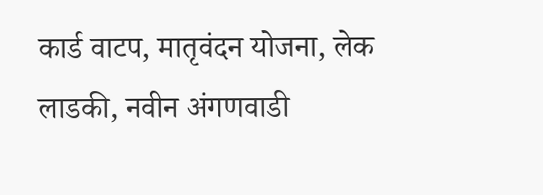कार्ड वाटप, मातृवंदन योजना, लेक लाडकी, नवीन अंगणवाडी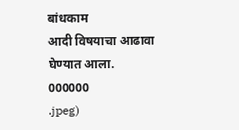बांधकाम
आदी विषयाचा आढावा घेण्यात आला.
000000
.jpeg)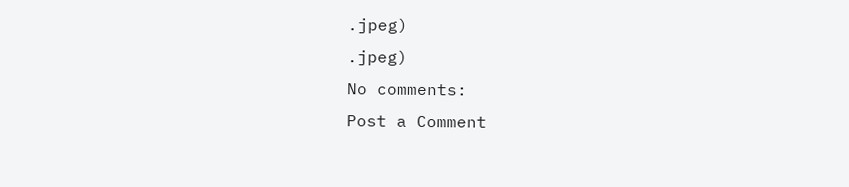.jpeg)
.jpeg)
No comments:
Post a Comment